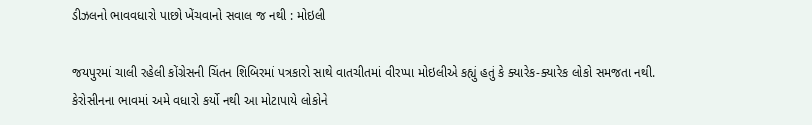ડીઝલનો ભાવવધારો પાછો ખેંચવાનો સવાલ જ નથી : મોઇલી

જયપુરમાં ચાલી રહેલી કોંગ્રેસની ચિંતન શિબિરમાં પત્રકારો સાથે વાતચીતમાં વીરપ્પા મોઇલીએ કહ્યું હતું કે ક્યારેક-ક્યારેક લોકો સમજતા નથી. કેરોસીનના ભાવમાં અમે વધારો કર્યો નથી આ મોટાપાયે લોકોને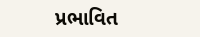પ્રભાવિત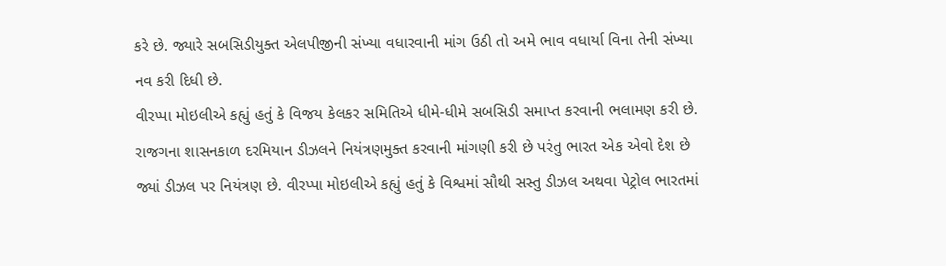કરે છે. જ્યારે સબસિડીયુક્ત એલપીજીની સંખ્યા વધારવાની માંગ ઉઠી તો અમે ભાવ વધાર્યા વિના તેની સંખ્યા નવ કરી દિધી છે.
વીરપ્પા મોઇલીએ કહ્યું હતું કે વિજય કેલકર સમિતિએ ધીમે-ધીમે સબસિડી સમાપ્ત કરવાની ભલામણ કરી છે. રાજગના શાસનકાળ દરમિયાન ડીઝલને નિયંત્રણમુક્ત કરવાની માંગણી કરી છે પરંતુ ભારત એક એવો દેશ છે જ્યાં ડીઝલ પર નિયંત્રણ છે. વીરપ્પા મોઇલીએ કહ્યું હતું કે વિશ્વમાં સૌથી સસ્તુ ડીઝલ અથવા પેટ્રોલ ભારતમાં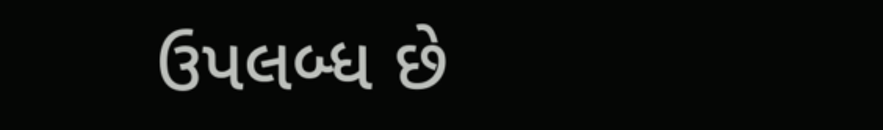ઉપલબ્ધ છે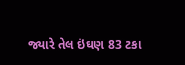જ્યારે તેલ ઇંઘણ 83 ટકા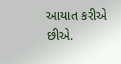આયાત કરીએ છીએ.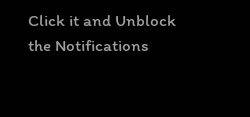Click it and Unblock the Notifications